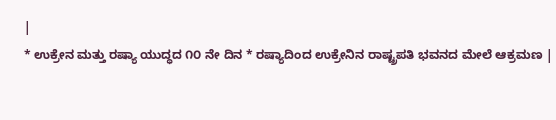|
* ಉಕ್ರೇನ ಮತ್ತು ರಷ್ಯಾ ಯುದ್ಧದ ೧೦ ನೇ ದಿನ * ರಷ್ಯಾದಿಂದ ಉಕ್ರೇನಿನ ರಾಷ್ಟ್ರಪತಿ ಭವನದ ಮೇಲೆ ಆಕ್ರಮಣ |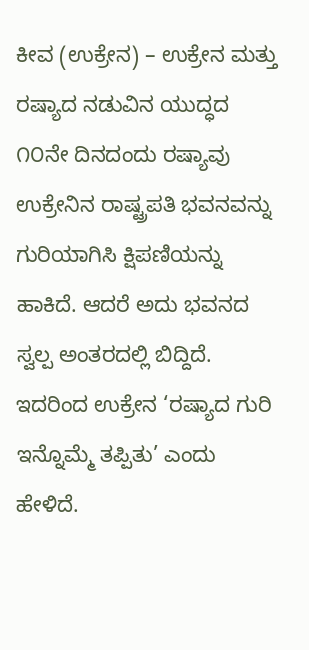ಕೀವ (ಉಕ್ರೇನ) – ಉಕ್ರೇನ ಮತ್ತು ರಷ್ಯಾದ ನಡುವಿನ ಯುದ್ಧದ ೧೦ನೇ ದಿನದಂದು ರಷ್ಯಾವು ಉಕ್ರೇನಿನ ರಾಷ್ಟ್ರಪತಿ ಭವನವನ್ನು ಗುರಿಯಾಗಿಸಿ ಕ್ಷಿಪಣಿಯನ್ನು ಹಾಕಿದೆ. ಆದರೆ ಅದು ಭವನದ ಸ್ವಲ್ಪ ಅಂತರದಲ್ಲಿ ಬಿದ್ದಿದೆ. ಇದರಿಂದ ಉಕ್ರೇನ ‘ರಷ್ಯಾದ ಗುರಿ ಇನ್ನೊಮ್ಮೆ ತಪ್ಪಿತು’ ಎಂದು ಹೇಳಿದೆ.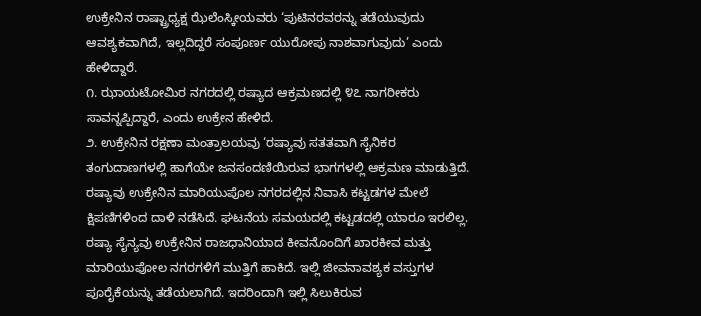ಉಕ್ರೇನಿನ ರಾಷ್ಟ್ರಾಧ್ಯಕ್ಷ ಝೆಲೆಂಸ್ಕೀಯವರು ‘ಪುಟಿನರವರನ್ನು ತಡೆಯುವುದು ಆವಶ್ಯಕವಾಗಿದೆ, ಇಲ್ಲದಿದ್ದರೆ ಸಂಪೂರ್ಣ ಯುರೋಪು ನಾಶವಾಗುವುದು’ ಎಂದು ಹೇಳಿದ್ದಾರೆ.
೧. ಝಾಯಟೋಮಿರ ನಗರದಲ್ಲಿ ರಷ್ಯಾದ ಆಕ್ರಮಣದಲ್ಲಿ ೪೭ ನಾಗರೀಕರು ಸಾವನ್ನಪ್ಪಿದ್ದಾರೆ, ಎಂದು ಉಕ್ರೇನ ಹೇಳಿದೆ.
೨. ಉಕ್ರೇನಿನ ರಕ್ಷಣಾ ಮಂತ್ರಾಲಯವು ‘ರಷ್ಯಾವು ಸತತವಾಗಿ ಸೈನಿಕರ ತಂಗುದಾಣಗಳಲ್ಲಿ ಹಾಗೆಯೇ ಜನಸಂದಣಿಯಿರುವ ಭಾಗಗಳಲ್ಲಿ ಆಕ್ರಮಣ ಮಾಡುತ್ತಿದೆ. ರಷ್ಯಾವು ಉಕ್ರೇನಿನ ಮಾರಿಯುಪೊಲ ನಗರದಲ್ಲಿನ ನಿವಾಸಿ ಕಟ್ಟಡಗಳ ಮೇಲೆ ಕ್ಷಿಪಣಿಗಳಿಂದ ದಾಳಿ ನಡೆಸಿದೆ. ಘಟನೆಯ ಸಮಯದಲ್ಲಿ ಕಟ್ಟಡದಲ್ಲಿ ಯಾರೂ ಇರಲಿಲ್ಲ. ರಷ್ಯಾ ಸೈನ್ಯವು ಉಕ್ರೇನಿನ ರಾಜಧಾನಿಯಾದ ಕೀವನೊಂದಿಗೆ ಖಾರಕೀವ ಮತ್ತು ಮಾರಿಯುಪೋಲ ನಗರಗಳಿಗೆ ಮುತ್ತಿಗೆ ಹಾಕಿದೆ. ಇಲ್ಲಿ ಜೀವನಾವಶ್ಯಕ ವಸ್ತುಗಳ ಪೂರೈಕೆಯನ್ನು ತಡೆಯಲಾಗಿದೆ. ಇದರಿಂದಾಗಿ ಇಲ್ಲಿ ಸಿಲುಕಿರುವ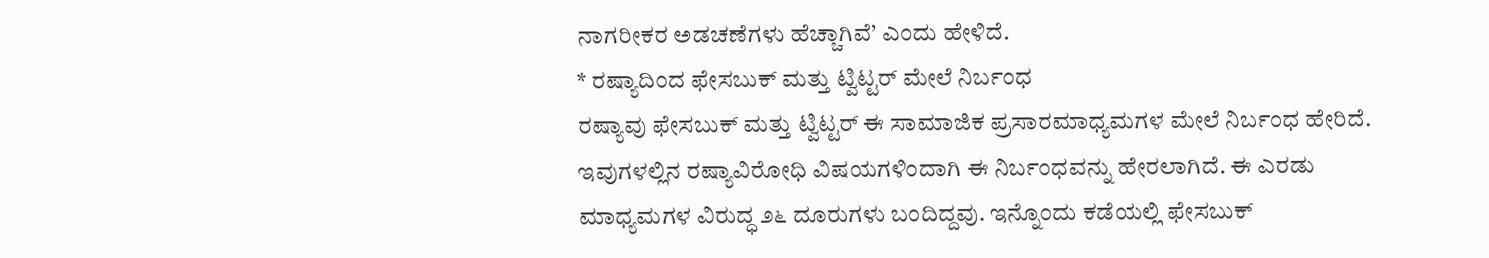ನಾಗರೀಕರ ಅಡಚಣೆಗಳು ಹೆಚ್ಚಾಗಿವೆ’ ಎಂದು ಹೇಳಿದೆ.
* ರಷ್ಯಾದಿಂದ ಫೇಸಬುಕ್ ಮತ್ತು ಟ್ವಿಟ್ಟರ್ ಮೇಲೆ ನಿರ್ಬಂಧ
ರಷ್ಯಾವು ಫೇಸಬುಕ್ ಮತ್ತು ಟ್ವಿಟ್ಟರ್ ಈ ಸಾಮಾಜಿಕ ಪ್ರಸಾರಮಾಧ್ಯಮಗಳ ಮೇಲೆ ನಿರ್ಬಂಧ ಹೇರಿದೆ. ಇವುಗಳಲ್ಲಿನ ರಷ್ಯಾವಿರೋಧಿ ವಿಷಯಗಳಿಂದಾಗಿ ಈ ನಿರ್ಬಂಧವನ್ನು ಹೇರಲಾಗಿದೆ. ಈ ಎರಡು ಮಾಧ್ಯಮಗಳ ವಿರುದ್ಧ ೨೬ ದೂರುಗಳು ಬಂದಿದ್ದವು. ಇನ್ನೊಂದು ಕಡೆಯಲ್ಲಿ ಫೇಸಬುಕ್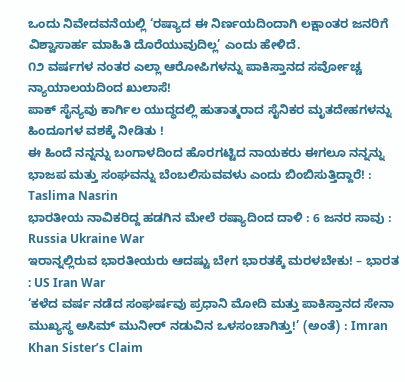ಒಂದು ನಿವೇದವನೆಯಲ್ಲಿ ‘ರಷ್ಯಾದ ಈ ನಿರ್ಣಯದಿಂದಾಗಿ ಲಕ್ಷಾಂತರ ಜನರಿಗೆ ವಿಶ್ವಾಸಾರ್ಹ ಮಾಹಿತಿ ದೊರೆಯುವುದಿಲ್ಲ’ ಎಂದು ಹೇಳಿದೆ.
೧೨ ವರ್ಷಗಳ ನಂತರ ಎಲ್ಲಾ ಆರೋಪಿಗಳನ್ನು ಪಾಕಿಸ್ತಾನದ ಸರ್ವೋಚ್ಚ ನ್ಯಾಯಾಲಯದಿಂದ ಖುಲಾಸೆ!
ಪಾಕ್ ಸೈನ್ಯವು ಕಾರ್ಗಿಲ ಯುದ್ಧದಲ್ಲಿ ಹುತಾತ್ಮರಾದ ಸೈನಿಕರ ಮೃತದೇಹಗಳನ್ನು ಹಿಂದೂಗಳ ವಶಕ್ಕೆ ನೀಡಿತು !
ಈ ಹಿಂದೆ ನನ್ನನ್ನು ಬಂಗಾಳದಿಂದ ಹೊರಗಟ್ಟಿದ ನಾಯಕರು ಈಗಲೂ ನನ್ನನ್ನು ಭಾಜಪ ಮತ್ತು ಸಂಘವನ್ನು ಬೆಂಬಲಿಸುವವಳು ಎಂದು ಬಿಂಬಿಸುತ್ತಿದ್ದಾರೆ! : Taslima Nasrin
ಭಾರತೀಯ ನಾವಿಕರಿದ್ದ ಹಡಗಿನ ಮೇಲೆ ರಷ್ಯಾದಿಂದ ದಾಳಿ : 6 ಜನರ ಸಾವು : Russia Ukraine War
ಇರಾನ್ನಲ್ಲಿರುವ ಭಾರತೀಯರು ಆದಷ್ಟು ಬೇಗ ಭಾರತಕ್ಕೆ ಮರಳಬೇಕು! – ಭಾರತ : US Iran War
‘ಕಳೆದ ವರ್ಷ ನಡೆದ ಸಂಘರ್ಷವು ಪ್ರಧಾನಿ ಮೋದಿ ಮತ್ತು ಪಾಕಿಸ್ತಾನದ ಸೇನಾ ಮುಖ್ಯಸ್ಥ ಅಸಿಮ್ ಮುನೀರ್ ನಡುವಿನ ಒಳಸಂಚಾಗಿತ್ತು!’ (ಅಂತೆ) : Imran Khan Sister’s Claim